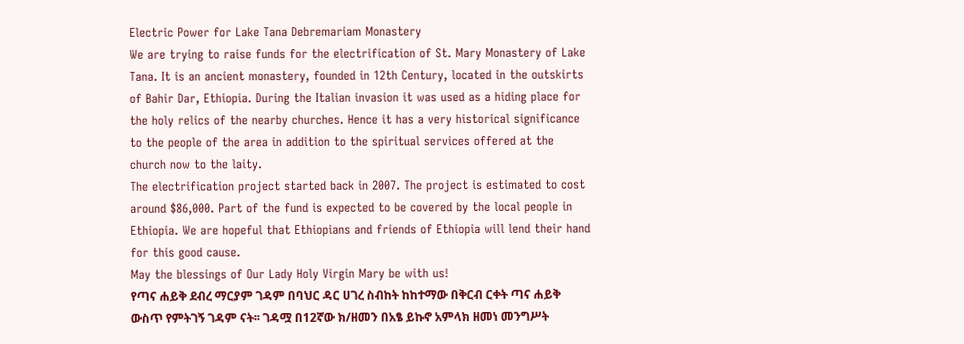Electric Power for Lake Tana Debremariam Monastery
We are trying to raise funds for the electrification of St. Mary Monastery of Lake Tana. It is an ancient monastery, founded in 12th Century, located in the outskirts of Bahir Dar, Ethiopia. During the Italian invasion it was used as a hiding place for the holy relics of the nearby churches. Hence it has a very historical significance to the people of the area in addition to the spiritual services offered at the church now to the laity.
The electrification project started back in 2007. The project is estimated to cost around $86,000. Part of the fund is expected to be covered by the local people in Ethiopia. We are hopeful that Ethiopians and friends of Ethiopia will lend their hand for this good cause.
May the blessings of Our Lady Holy Virgin Mary be with us!
የጣና ሐይቅ ደብረ ማርያም ገዳም በባህር ዳር ሀገረ ስብከት ከከተማው በቅርብ ርቀት ጣና ሐይቅ ውስጥ የምትገኝ ገዳም ናት፡፡ ገዳሟ በ12ኛው ክ/ዘመን በአፄ ይኩኖ አምላክ ዘመነ መንግሥት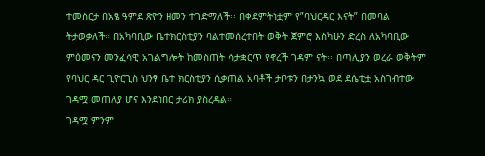ተመስርታ በአፄ ዓምደ ጽዮን ዘመን ተገድማለች፡፡ በቀደምትነቷም የ”ባህርዳር እናት” በመባል ትታወቃለች። በአካባቢው ቤተክርስቲያን ባልተመሰረተበት ወቅት ጀምሮ እስካሁን ድረስ ለአካባቢው ምዕመናን መንፈሳዊ አገልግሎት ከመስጠት ሳታቋርጥ የኖረች ገዳም ናት፡፡ በጣሊያን ወረራ ወቅትም የባህር ዳር ጊዮርጊስ ህንፃ ቤተ ክርስቲያን ሲቃጠል አባቶች ታቦቱን በታንኳ ወደ ደሴቲቷ አስገብተው ገዳሟ መጠለያ ሆና እንደነበር ታሪክ ያስረዳል።
ገዳሟ ምንም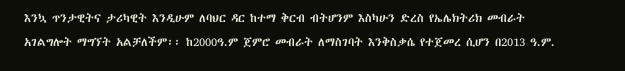እንኳ ጥንታዊትና ታሪካዊት እንዲሁም ለባህር ዳር ከተማ ቅርብ ብትሆንም እስካሁን ድረስ የኤሌክትሪክ መብራት አገልግሎት ማግኘት አልቻለችም፡፡ ከ2000ዓ.ም ጀምሮ መብራት ለማስገባት እንቅስቃሴ የተጀመረ ሲሆን በ2013 ዓ.ም.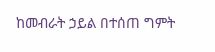ከመብራት ኃይል በተሰጠ ግምት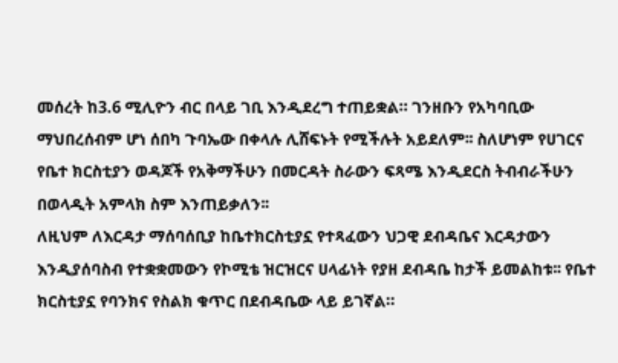መሰረት ከ3.6 ሚሊዮን ብር በላይ ገቢ እንዲደረግ ተጠይቋል። ገንዘቡን የአካባቢው ማህበረሰብም ሆነ ሰበካ ጉባኤው በቀላሉ ሊሸፍኑት የሚችሉት አይደለም፡፡ ስለሆነም የሀገርና የቤተ ክርስቲያን ወዳጆች የአቅማችሁን በመርዳት ስራውን ፍጻሜ እንዲደርስ ትብብራችሁን በወላዲት አምላክ ስም እንጠይቃለን፡፡
ለዚህም ለእርዳታ ማሰባሰቢያ ከቤተክርስቲያኗ የተጻፈውን ህጋዊ ደብዳቤና እርዳታውን እንዲያሰባስብ የተቋቋመውን የኮሚቴ ዝርዝርና ሀላፊነት የያዘ ደብዳቤ ከታች ይመልከቱ፡፡ የቤተ ክርስቲያኗ የባንክና የስልክ ቁጥር በደብዳቤው ላይ ይገኛል።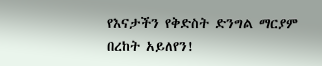የእናታችን የቅድስት ድንግል ማርያም በረከት አይለየን!